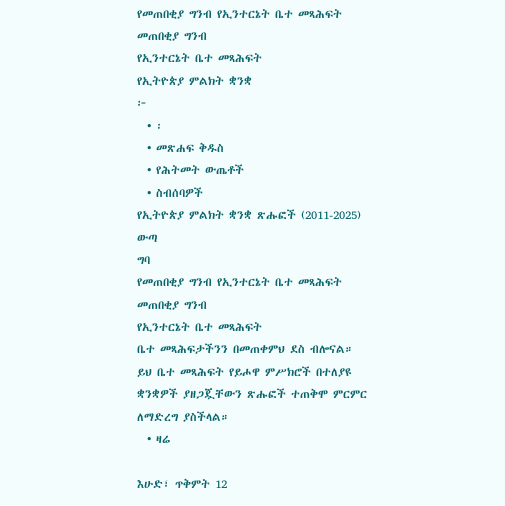የመጠበቂያ ግንብ የኢንተርኔት ቤተ መጻሕፍት
መጠበቂያ ግንብ
የኢንተርኔት ቤተ መጻሕፍት
የኢትዮጵያ ምልክት ቋንቋ
፦
  • ፡
  • መጽሐፍ ቅዱስ
  • የሕትመት ውጤቶች
  • ስብሰባዎች
የኢትዮጵያ ምልክት ቋንቋ ጽሑፎች (2011-2025)
ውጣ
ግባ
የመጠበቂያ ግንብ የኢንተርኔት ቤተ መጻሕፍት
መጠበቂያ ግንብ
የኢንተርኔት ቤተ መጻሕፍት
ቤተ መጻሕፍታችንን በመጠቀምህ ደስ ብሎናል።
ይህ ቤተ መጻሕፍት የይሖዋ ምሥክሮች በተለያዩ ቋንቋዎች ያዘጋጇቸውን ጽሑፎች ተጠቅሞ ምርምር ለማድረግ ያስችላል።
  • ዛሬ

እሁድ፣ ጥቅምት 12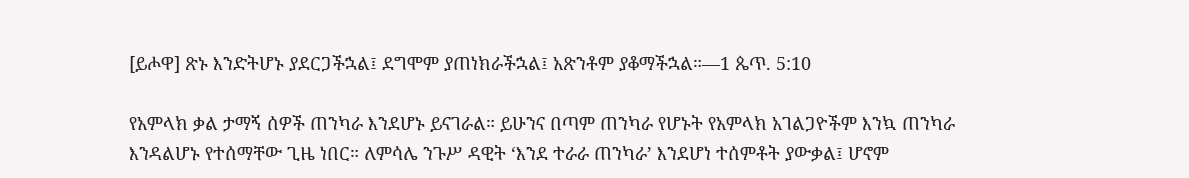[ይሖዋ] ጽኑ እንድትሆኑ ያደርጋችኋል፤ ደግሞም ያጠነክራችኋል፤ አጽንቶም ያቆማችኋል።—1 ጴጥ. 5:10

የአምላክ ቃል ታማኝ ሰዎች ጠንካራ እንደሆኑ ይናገራል። ይሁንና በጣም ጠንካራ የሆኑት የአምላክ አገልጋዮችም እንኳ ጠንካራ እንዳልሆኑ የተሰማቸው ጊዜ ነበር። ለምሳሌ ንጉሥ ዳዊት ‘እንደ ተራራ ጠንካራ’ እንደሆነ ተሰምቶት ያውቃል፤ ሆኖም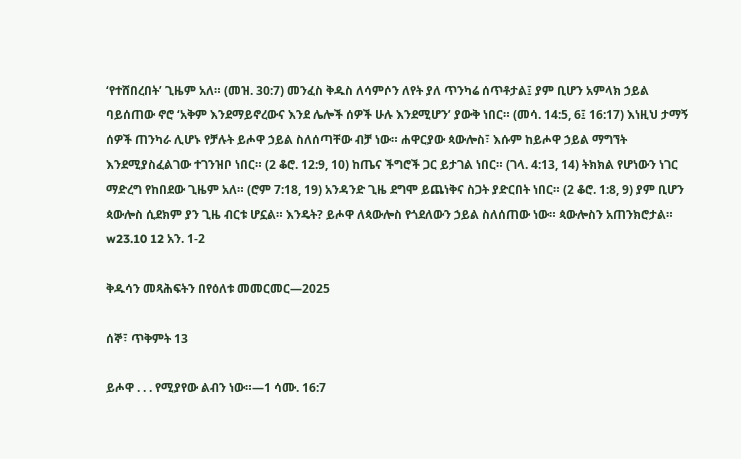‘የተሸበረበት’ ጊዜም አለ። (መዝ. 30:7) መንፈስ ቅዱስ ለሳምሶን ለየት ያለ ጥንካሬ ሰጥቶታል፤ ያም ቢሆን አምላክ ኃይል ባይሰጠው ኖሮ ‘አቅም እንደማይኖረውና እንደ ሌሎች ሰዎች ሁሉ እንደሚሆን’ ያውቅ ነበር። (መሳ. 14:5, 6፤ 16:17) እነዚህ ታማኝ ሰዎች ጠንካራ ሊሆኑ የቻሉት ይሖዋ ኃይል ስለሰጣቸው ብቻ ነው። ሐዋርያው ጳውሎስ፣ እሱም ከይሖዋ ኃይል ማግኘት እንደሚያስፈልገው ተገንዝቦ ነበር። (2 ቆሮ. 12:9, 10) ከጤና ችግሮች ጋር ይታገል ነበር። (ገላ. 4:13, 14) ትክክል የሆነውን ነገር ማድረግ የከበደው ጊዜም አለ። (ሮም 7:18, 19) አንዳንድ ጊዜ ደግሞ ይጨነቅና ስጋት ያድርበት ነበር። (2 ቆሮ. 1:8, 9) ያም ቢሆን ጳውሎስ ሲደክም ያን ጊዜ ብርቱ ሆኗል። እንዴት? ይሖዋ ለጳውሎስ የጎደለውን ኃይል ስለሰጠው ነው። ጳውሎስን አጠንክሮታል። w23.10 12 አን. 1-2

ቅዱሳን መጻሕፍትን በየዕለቱ መመርመር—2025

ሰኞ፣ ጥቅምት 13

ይሖዋ . . . የሚያየው ልብን ነው።—1 ሳሙ. 16:7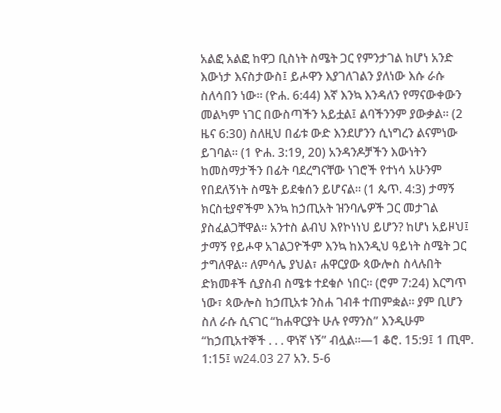አልፎ አልፎ ከዋጋ ቢስነት ስሜት ጋር የምንታገል ከሆነ አንድ እውነታ እናስታውስ፤ ይሖዋን እያገለገልን ያለነው እሱ ራሱ ስለሳበን ነው። (ዮሐ. 6:44) እኛ እንኳ እንዳለን የማናውቀውን መልካም ነገር በውስጣችን አይቷል፤ ልባችንንም ያውቃል። (2 ዜና 6:30) ስለዚህ በፊቱ ውድ እንደሆንን ሲነግረን ልናምነው ይገባል። (1 ዮሐ. 3:19, 20) አንዳንዶቻችን እውነትን ከመስማታችን በፊት ባደረግናቸው ነገሮች የተነሳ አሁንም የበደለኝነት ስሜት ይደቁሰን ይሆናል። (1 ጴጥ. 4:3) ታማኝ ክርስቲያኖችም እንኳ ከኃጢአት ዝንባሌዎች ጋር መታገል ያስፈልጋቸዋል። አንተስ ልብህ እየኮነነህ ይሆን? ከሆነ አይዞህ፤ ታማኝ የይሖዋ አገልጋዮችም እንኳ ከእንዲህ ዓይነት ስሜት ጋር ታግለዋል። ለምሳሌ ያህል፣ ሐዋርያው ጳውሎስ ስላሉበት ድክመቶች ሲያስብ ስሜቱ ተደቁሶ ነበር። (ሮም 7:24) እርግጥ ነው፣ ጳውሎስ ከኃጢአቱ ንስሐ ገብቶ ተጠምቋል። ያም ቢሆን ስለ ራሱ ሲናገር “ከሐዋርያት ሁሉ የማንስ” እንዲሁም “ከኃጢአተኞች . . . ዋነኛ ነኝ” ብሏል።—1 ቆሮ. 15:9፤ 1 ጢሞ. 1:15፤ w24.03 27 አን. 5-6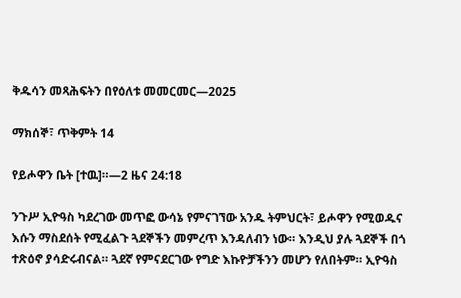ቅዱሳን መጻሕፍትን በየዕለቱ መመርመር—2025

ማክሰኞ፣ ጥቅምት 14

የይሖዋን ቤት [ተዉ]።—2 ዜና 24:18

ንጉሥ ኢዮዓስ ካደረገው መጥፎ ውሳኔ የምናገኘው አንዱ ትምህርት፣ ይሖዋን የሚወዱና እሱን ማስደሰት የሚፈልጉ ጓደኞችን መምረጥ እንዳለብን ነው። እንዲህ ያሉ ጓደኞች በጎ ተጽዕኖ ያሳድሩብናል። ጓደኛ የምናደርገው የግድ እኩዮቻችንን መሆን የለበትም። ኢዮዓስ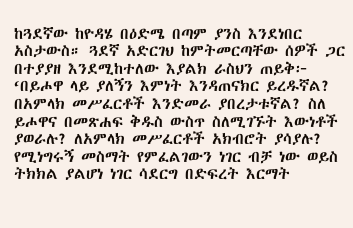ከጓደኛው ከዮዳሄ በዕድሜ በጣም ያንስ እንደነበር አስታውስ። ጓደኛ አድርገህ ከምትመርጣቸው ሰዎች ጋር በተያያዘ እንደሚከተለው እያልክ ራስህን ጠይቅ፦ ‘በይሖዋ ላይ ያለኝን እምነት እንዳጠናክር ይረዱኛል? በአምላክ መሥፈርቶች እንድመራ ያበረታቱኛል? ስለ ይሖዋና በመጽሐፍ ቅዱስ ውስጥ ስለሚገኙት እውነቶች ያወራሉ? ለአምላክ መሥፈርቶች አክብሮት ያሳያሉ? የሚነግሩኝ መስማት የምፈልገውን ነገር ብቻ ነው ወይስ ትክክል ያልሆነ ነገር ሳደርግ በድፍረት እርማት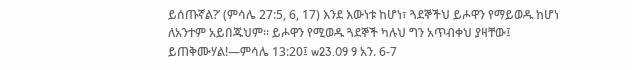ይሰጡኛል?’ (ምሳሌ 27:5, 6, 17) እንደ እውነቱ ከሆነ፣ ጓደኞችህ ይሖዋን የማይወዱ ከሆነ ለአንተም አይበጁህም። ይሖዋን የሚወዱ ጓደኞች ካሉህ ግን አጥብቀህ ያዛቸው፤ ይጠቅሙሃል!—ምሳሌ 13:20፤ w23.09 9 አን. 6-7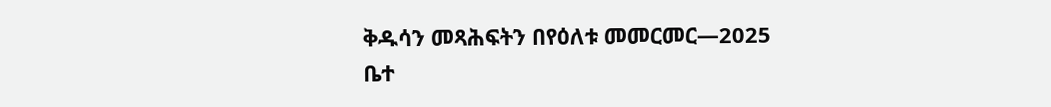ቅዱሳን መጻሕፍትን በየዕለቱ መመርመር—2025
ቤተ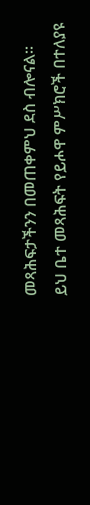መጻሕፍታችንን በመጠቀምህ ደስ ብሎናል።
ይህ ቤተ መጻሕፍት የይሖዋ ምሥክሮች በተለያዩ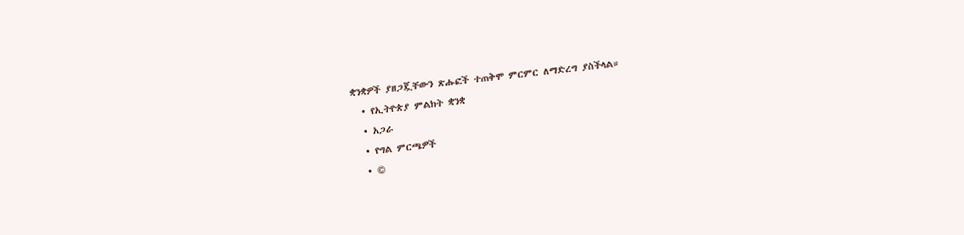ቋንቋዎች ያዘጋጇቸውን ጽሑፎች ተጠቅሞ ምርምር ለማድረግ ያስችላል።
  • የኢትዮጵያ ምልክት ቋንቋ
  • አጋራ
  • የግል ምርጫዎች
  • ©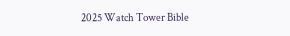2025 Watch Tower Bible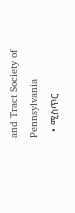and Tract Society of Pennsylvania
  • ሚስጥር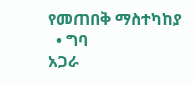የመጠበቅ ማስተካከያ
  • ግባ
አጋራ